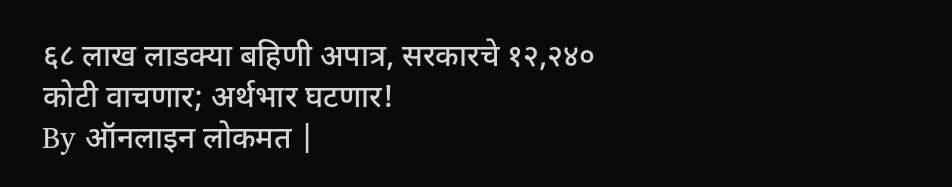६८ लाख लाडक्या बहिणी अपात्र, सरकारचे १२,२४० कोटी वाचणार; अर्थभार घटणार!
By ऑनलाइन लोकमत |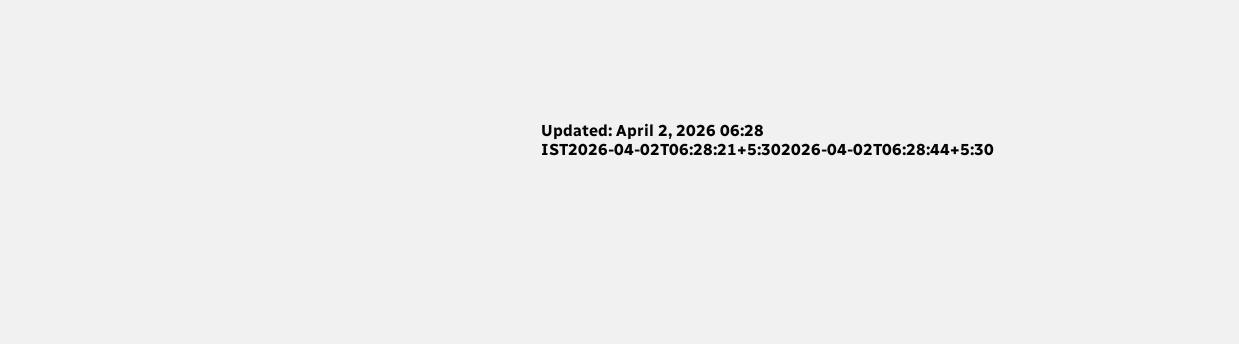Updated: April 2, 2026 06:28 IST2026-04-02T06:28:21+5:302026-04-02T06:28:44+5:30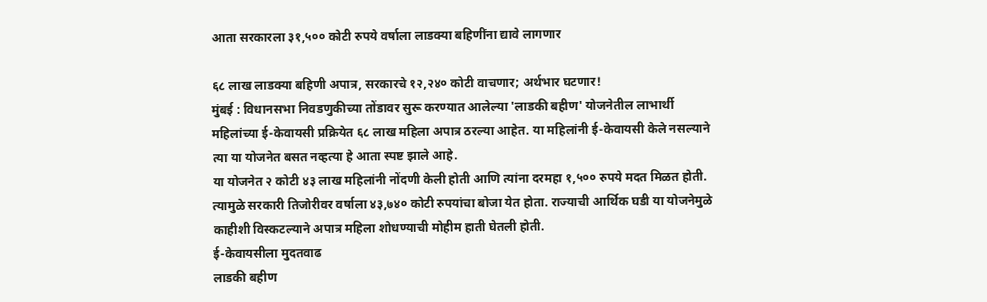आता सरकारला ३१,५०० कोटी रुपये वर्षाला लाडक्या बहिणींना द्यावे लागणार

६८ लाख लाडक्या बहिणी अपात्र, सरकारचे १२,२४० कोटी वाचणार; अर्थभार घटणार!
मुंबई : विधानसभा निवडणुकीच्या तोंडावर सुरू करण्यात आलेल्या 'लाडकी बहीण' योजनेतील लाभार्थी महिलांच्या ई-केवायसी प्रक्रियेत ६८ लाख महिला अपात्र ठरल्या आहेत. या महिलांनी ई-केवायसी केले नसल्याने त्या या योजनेत बसत नव्हत्या हे आता स्पष्ट झाले आहे.
या योजनेत २ कोटी ४३ लाख महिलांनी नोंदणी केली होती आणि त्यांना दरमहा १,५०० रुपये मदत मिळत होती. त्यामुळे सरकारी तिजोरीवर वर्षाला ४३,७४० कोटी रुपयांचा बोजा येत होता. राज्याची आर्थिक घडी या योजनेमुळे काहीशी विस्कटल्याने अपात्र महिला शोधण्याची मोहीम हाती घेतली होती.
ई-केवायसीला मुदतवाढ
लाडकी बहीण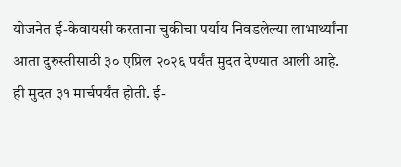योजनेत ई-केवायसी करताना चुकीचा पर्याय निवडलेल्या लाभार्थ्यांना आता दुरुस्तीसाठी ३० एप्रिल २०२६ पर्यंत मुदत देण्यात आली आहे. ही मुदत ३१ मार्चपर्यंत होती. ई-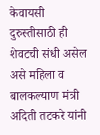केवायसी दुरुस्तीसाठी ही शेवटची संधी असेल असे महिला व बालकल्याण मंत्री अदिती तटकरे यांनी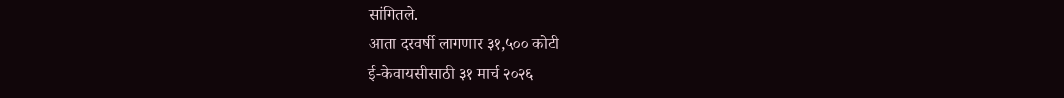सांगितले.
आता दरवर्षी लागणार ३१,५०० कोटी
ई-केवायसीसाठी ३१ मार्च २०२६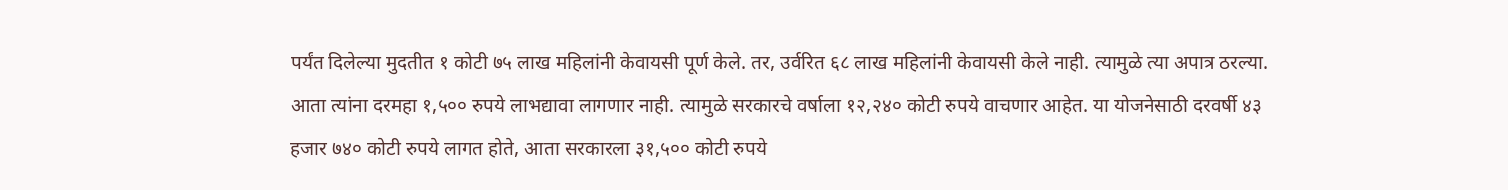पर्यंत दिलेल्या मुदतीत १ कोटी ७५ लाख महिलांनी केवायसी पूर्ण केले. तर, उर्वरित ६८ लाख महिलांनी केवायसी केले नाही. त्यामुळे त्या अपात्र ठरल्या. आता त्यांना दरमहा १,५०० रुपये लाभद्यावा लागणार नाही. त्यामुळे सरकारचे वर्षाला १२,२४० कोटी रुपये वाचणार आहेत. या योजनेसाठी दरवर्षी ४३ हजार ७४० कोटी रुपये लागत होते, आता सरकारला ३१,५०० कोटी रुपये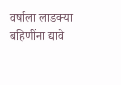वर्षाला लाडक्या बहिणींना द्यावे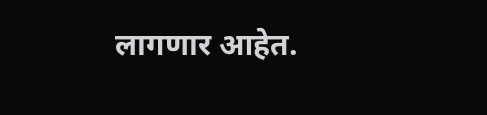लागणार आहेत.